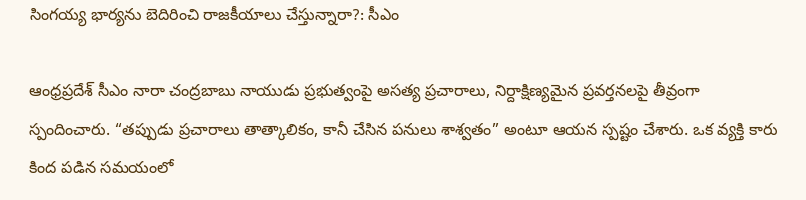సింగయ్య భార్యను బెదిరించి రాజకీయాలు చేస్తున్నారా?: సీఎం

ఆంధ్రప్రదేశ్ సీఎం నారా చంద్రబాబు నాయుడు ప్రభుత్వంపై అసత్య ప్రచారాలు, నిర్దాక్షిణ్యమైన ప్రవర్తనలపై తీవ్రంగా స్పందించారు. “తప్పుడు ప్రచారాలు తాత్కాలికం, కానీ చేసిన పనులు శాశ్వతం” అంటూ ఆయన స్పష్టం చేశారు. ఒక వ్యక్తి కారు కింద పడిన సమయంలో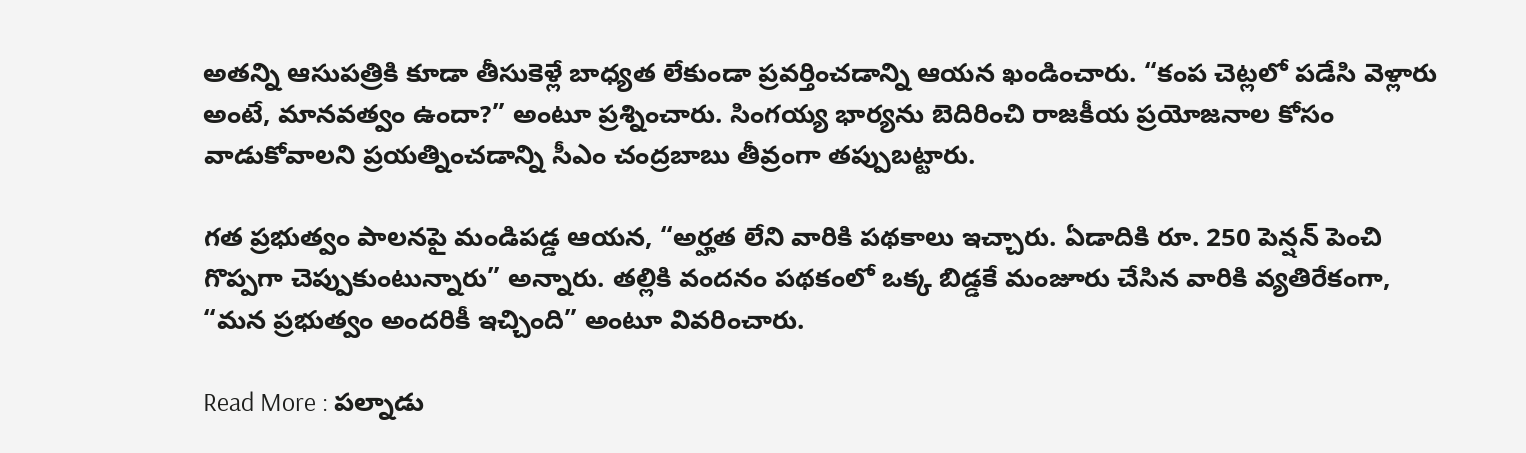అతన్ని ఆసుపత్రికి కూడా తీసుకెళ్లే బాధ్యత లేకుండా ప్రవర్తించడాన్ని ఆయన ఖండించారు. “కంప చెట్లలో పడేసి వెళ్లారు అంటే, మానవత్వం ఉందా?” అంటూ ప్రశ్నించారు. సింగయ్య భార్యను బెదిరించి రాజకీయ ప్రయోజనాల కోసం వాడుకోవాలని ప్రయత్నించడాన్ని సీఎం చంద్రబాబు తీవ్రంగా తప్పుబట్టారు.

గత ప్రభుత్వం పాలనపై మండిపడ్డ ఆయన, “అర్హత లేని వారికి పథకాలు ఇచ్చారు. ఏడాదికి రూ. 250 పెన్షన్ పెంచి గొప్పగా చెప్పుకుంటున్నారు” అన్నారు. తల్లికి వందనం పథకంలో ఒక్క బిడ్డకే మంజూరు చేసిన వారికి వ్యతిరేకంగా, “మన ప్రభుత్వం అందరికీ ఇచ్చింది” అంటూ వివరించారు.

Read More : పల్నాడు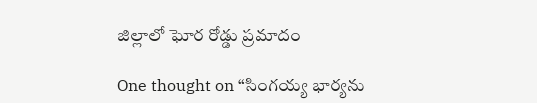జిల్లాలో ఘోర రోడ్డు ప్రమాదం

One thought on “సింగయ్య భార్యను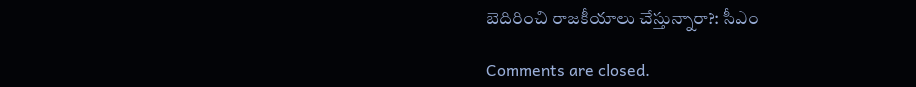బెదిరించి రాజకీయాలు చేస్తున్నారా?: సీఎం

Comments are closed.